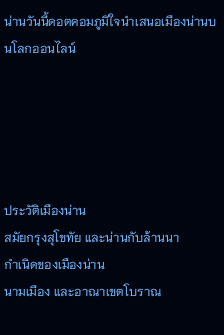น่านวันนี้ดอตคอมภูมิใจนำเสนอเมืองน่านบนโลกออนไลน์





ประวัติเมืองน่าน
สมัยกรุงสุโขทัย และน่านกับล้านนา
กำเนิดของเมืองน่าน
นามเมือง และอาณาเขตโบราณ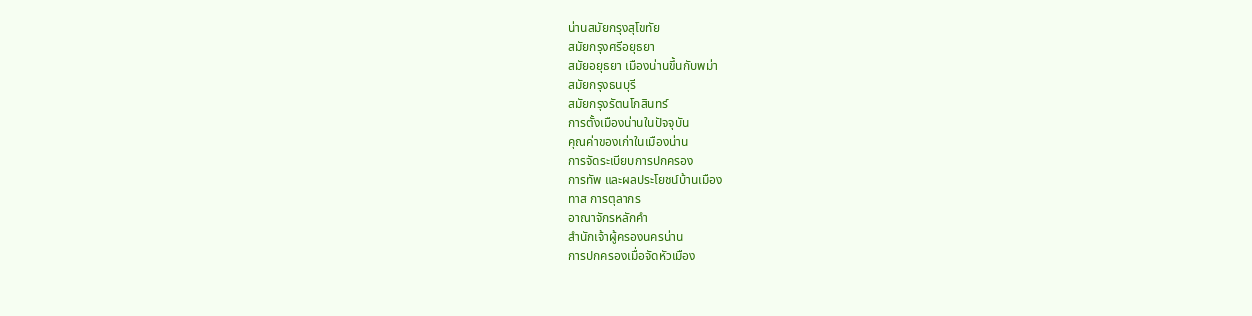น่านสมัยกรุงสุโขทัย
สมัยกรุงศรีอยุธยา
สมัยอยุธยา เมืองน่านขึ้นกับพม่า
สมัยกรุงธนบุรี
สมัยกรุงรัตนโกสินทร์
การตั้งเมืองน่านในปัจจุบัน
คุณค่าของเก่าในเมืองน่าน
การจัดระเบียบการปกครอง
การทัพ และผลประโยชน์บ้านเมือง
ทาส การตุลากร
อาณาจักรหลักคำ
สำนักเจ้าผู้ครองนครน่าน
การปกครองเมื่อจัดหัวเมือง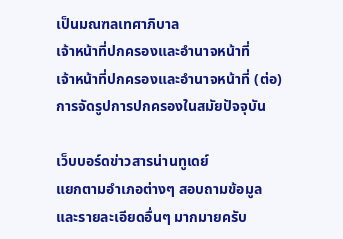เป็นมณฑลเทศาภิบาล
เจ้าหน้าที่ปกครองและอำนาจหน้าที่
เจ้าหน้าที่ปกครองและอำนาจหน้าที่ (ต่อ)
การจัดรูปการปกครองในสมัยปัจจุบัน

เว็บบอร์ดข่าวสารน่านทูเดย์
แยกตามอำเภอต่างๆ สอบถามข้อมูล
และรายละเอียดอื่นๆ มากมายครับ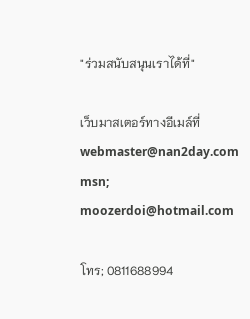"ร่วมสนับสนุนเราได้ที่"

เว็บมาสเตอร์ทางอีเมล์ที่
webmaster@nan2day.com
msn; moozerdoi@hotmail.com

โทร; 0811688994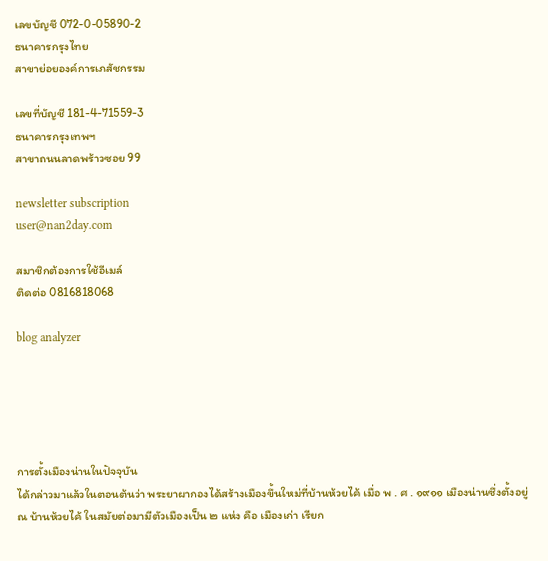เลขบัญชี 072-0-05890-2
ธนาคารกรุงไทย
สาขาย่อยองค์การเภสัชกรรม

เลขที่บัญชี 181-4-71559-3
ธนาคารกรุงเทพฯ
สาขาถนนลาดพร้าวซอย 99

newsletter subscription
user@nan2day.com

สมาชิกต้องการใช้อีเมล์
ติดต่อ 0816818068

blog analyzer





การตั้งเมืองน่านในปัจจุบัน
ได้กล่าวมาแล้วในตอนต้นว่า พระยาผากองได้สร้างเมืองขึ้นใหม่ที่บ้านห้วยไค้ เมื่อ พ . ศ . ๑๙๑๑ เมืองน่านซึ่งตั้งอยู่ ณ บ้านห้วยไค้ ในสมัยต่อมามีตัวเมืองเป็น ๒ แห่ง คือ เมืองเก่า เรียก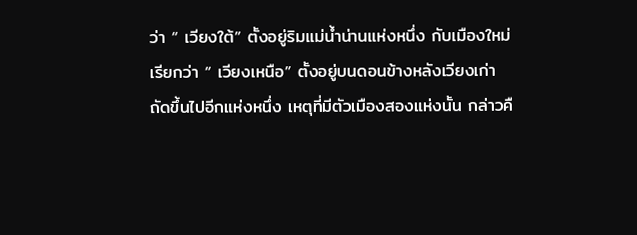ว่า “ เวียงใต้” ตั้งอยู่ริมแม่น้ำน่านแห่งหนึ่ง กับเมืองใหม่เรียกว่า “ เวียงเหนือ” ตั้งอยู่บนดอนข้างหลังเวียงเก่าถัดขึ้นไปอีกแห่งหนึ่ง เหตุที่มีตัวเมืองสองแห่งนั้น กล่าวคื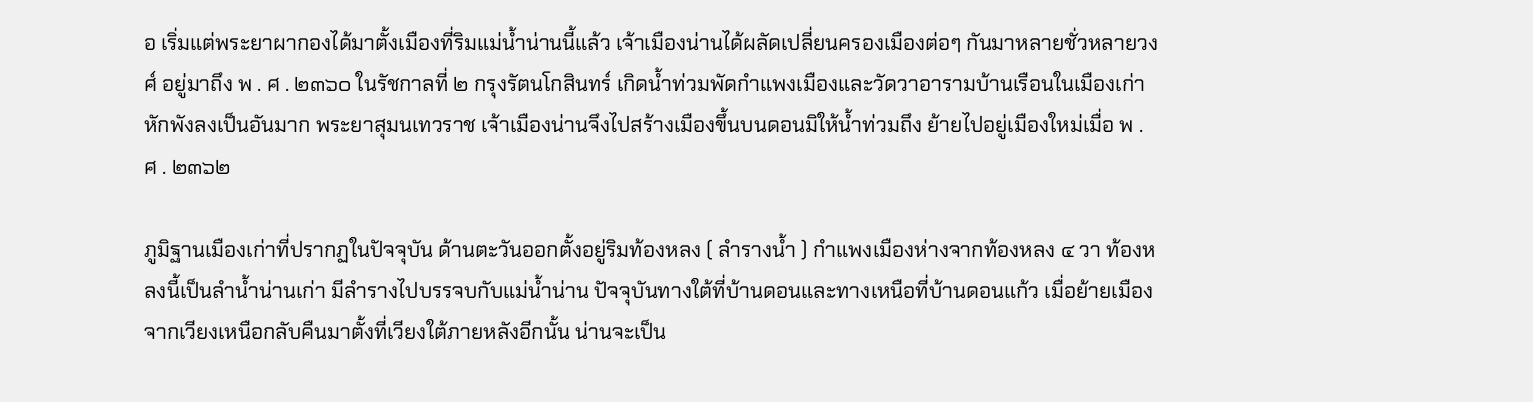อ เริ่มแต่พระยาผากองได้มาตั้งเมืองที่ริมแม่น้ำน่านนี้แล้ว เจ้าเมืองน่านได้ผลัดเปลี่ยนครองเมืองต่อๆ กันมาหลายชั่วหลายวงศ์ อยู่มาถึง พ . ศ . ๒๓๖๐ ในรัชกาลที่ ๒ กรุงรัตนโกสินทร์ เกิดน้ำท่วมพัดกำแพงเมืองและวัดวาอารามบ้านเรือนในเมืองเก่าหักพังลงเป็นอันมาก พระยาสุมนเทวราช เจ้าเมืองน่านจึงไปสร้างเมืองขึ้นบนดอนมิให้น้ำท่วมถึง ย้ายไปอยู่เมืองใหม่เมื่อ พ . ศ . ๒๓๖๒

ภูมิฐานเมืองเก่าที่ปรากฏในปัจจุบัน ด้านตะวันออกตั้งอยู่ริมท้องหลง ( ลำรางน้ำ ) กำแพงเมืองห่างจากท้องหลง ๔ วา ท้องหลงนี้เป็นลำน้ำน่านเก่า มีลำรางไปบรรจบกับแม่น้ำน่าน ปัจจุบันทางใต้ที่บ้านดอนและทางเหนือที่บ้านดอนแก้ว เมื่อย้ายเมืองจากเวียงเหนือกลับคืนมาตั้งที่เวียงใต้ภายหลังอีกนั้น น่านจะเป็น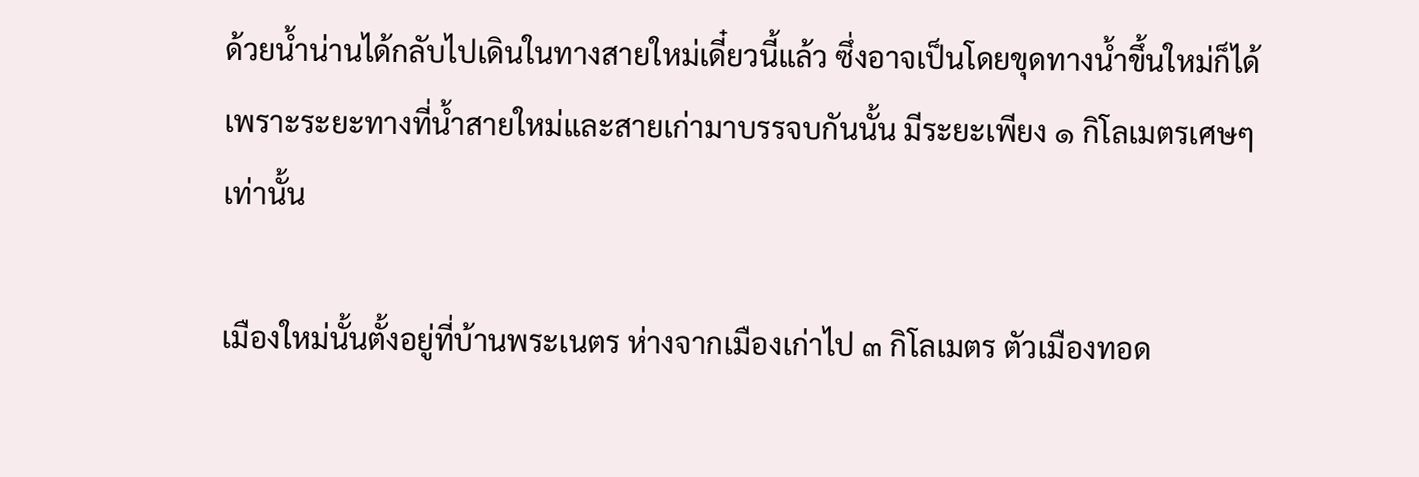ด้วยน้ำน่านได้กลับไปเดินในทางสายใหม่เดี๋ยวนี้แล้ว ซึ่งอาจเป็นโดยขุดทางน้ำขึ้นใหม่ก็ได้ เพราะระยะทางที่น้ำสายใหม่และสายเก่ามาบรรจบกันนั้น มีระยะเพียง ๑ กิโลเมตรเศษๆ เท่านั้น

เมืองใหม่นั้นตั้งอยู่ที่บ้านพระเนตร ห่างจากเมืองเก่าไป ๓ กิโลเมตร ตัวเมืองทอด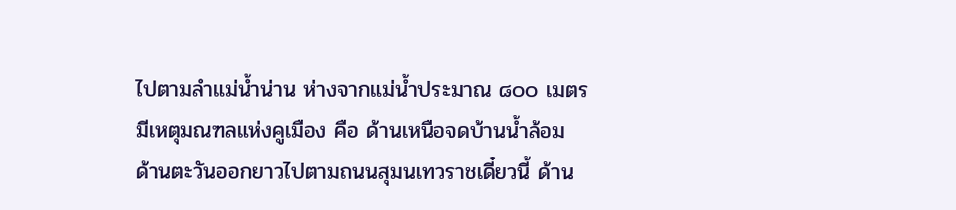ไปตามลำแม่น้ำน่าน ห่างจากแม่น้ำประมาณ ๘๐๐ เมตร มีเหตุมณฑลแห่งคูเมือง คือ ด้านเหนือจดบ้านน้ำล้อม ด้านตะวันออกยาวไปตามถนนสุมนเทวราชเดี๋ยวนี้ ด้าน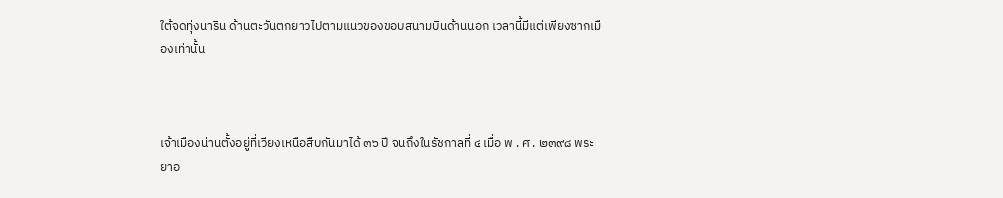ใต้จดทุ่งนาริน ด้านตะวันตกยาวไปตามแนวของขอบสนามบินด้านนอก เวลานี้มีแต่เพียงซากเมืองเท่านั้น



เจ้าเมืองน่านตั้งอยู่ที่เวียงเหนือสืบกันมาได้ ๓๖ ปี จนถึงในรัชกาลที่ ๔ เมื่อ พ . ศ . ๒๓๙๘ พระยาอ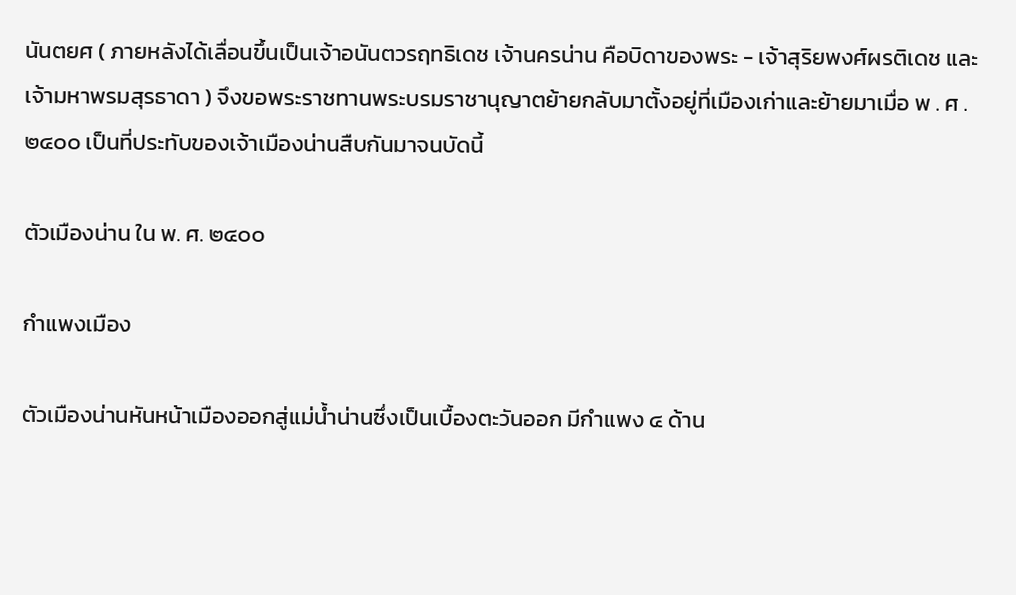นันตยศ ( ภายหลังได้เลื่อนขึ้นเป็นเจ้าอนันตวรฤทธิเดช เจ้านครน่าน คือบิดาของพระ - เจ้าสุริยพงศ์ผรติเดช และเจ้ามหาพรมสุรธาดา ) จึงขอพระราชทานพระบรมราชานุญาตย้ายกลับมาตั้งอยู่ที่เมืองเก่าและย้ายมาเมื่อ พ . ศ . ๒๔๐๐ เป็นที่ประทับของเจ้าเมืองน่านสืบกันมาจนบัดนี้

ตัวเมืองน่าน ใน พ. ศ. ๒๔๐๐

กำแพงเมือง

ตัวเมืองน่านหันหน้าเมืองออกสู่แม่น้ำน่านซึ่งเป็นเบื้องตะวันออก มีกำแพง ๔ ด้าน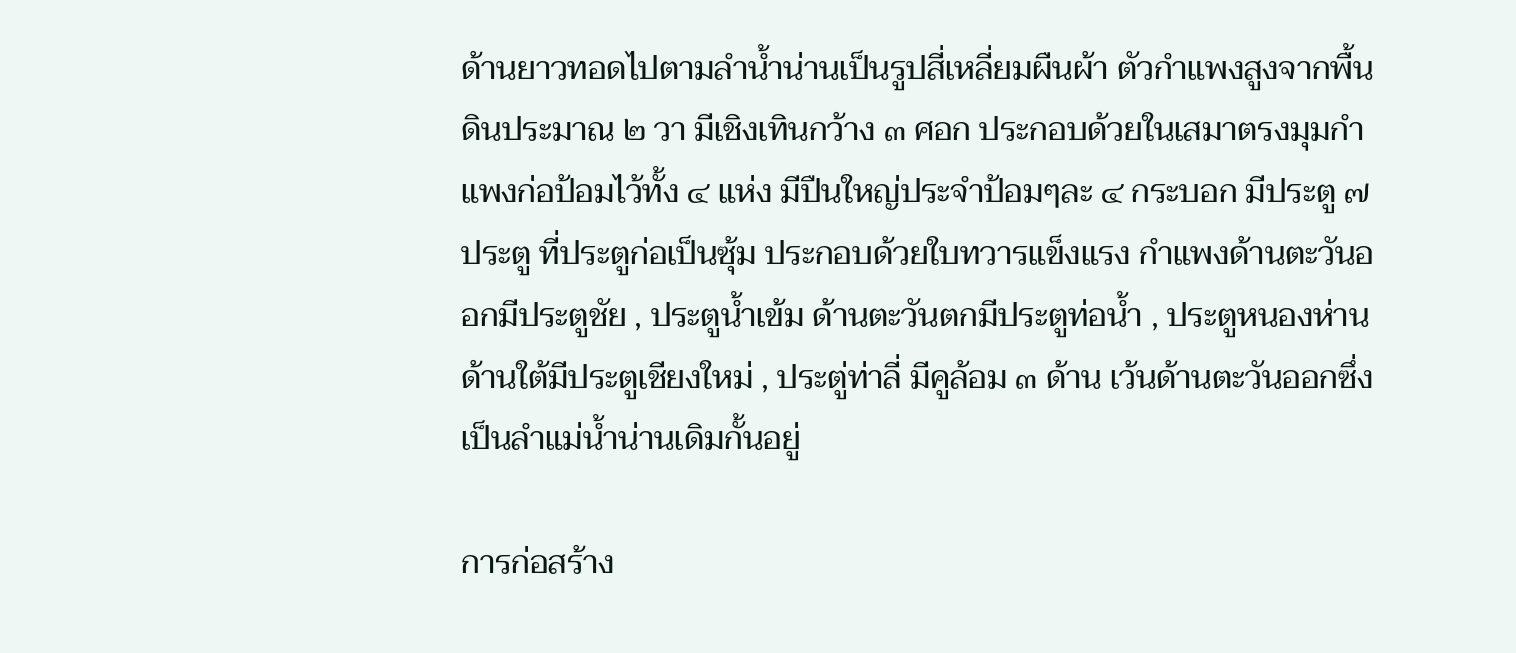ด้านยาวทอดไปตามลำน้ำน่านเป็นรูปสี่เหลี่ยมผืนผ้า ตัวกำแพงสูงจากพื้นดินประมาณ ๒ วา มีเชิงเทินกว้าง ๓ ศอก ประกอบด้วยในเสมาตรงมุมกำแพงก่อป้อมไว้ทั้ง ๔ แห่ง มีปืนใหญ่ประจำป้อมๆละ ๔ กระบอก มีประตู ๗ ประตู ที่ประตูก่อเป็นซุ้ม ประกอบด้วยใบทวารแข็งแรง กำแพงด้านตะวันออกมีประตูชัย , ประตูน้ำเข้ม ด้านตะวันตกมีประตูท่อน้ำ , ประตูหนองห่าน ด้านใต้มีประตูเชียงใหม่ , ประตู่ท่าลี่ มีคูล้อม ๓ ด้าน เว้นด้านตะวันออกซึ่งเป็นลำแม่น้ำน่านเดิมกั้นอยู่

การก่อสร้าง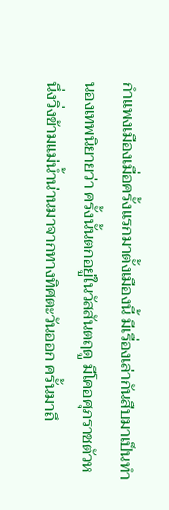กำแพงเมืองเมื่อครั้งแรกมาตั้งเมืองนี้ มีเรื่องเล่ากันสืบมาเป็นทำนองเทพนิยายว่า ครั้งนั้นตกอยู่ในวัสสันตฤดู มีโคอศุภราชตัวหนึ่งวิ่งข้ามแม่น้ำน่านมาจากทางทิศตะวันออก ครั้นมาถึ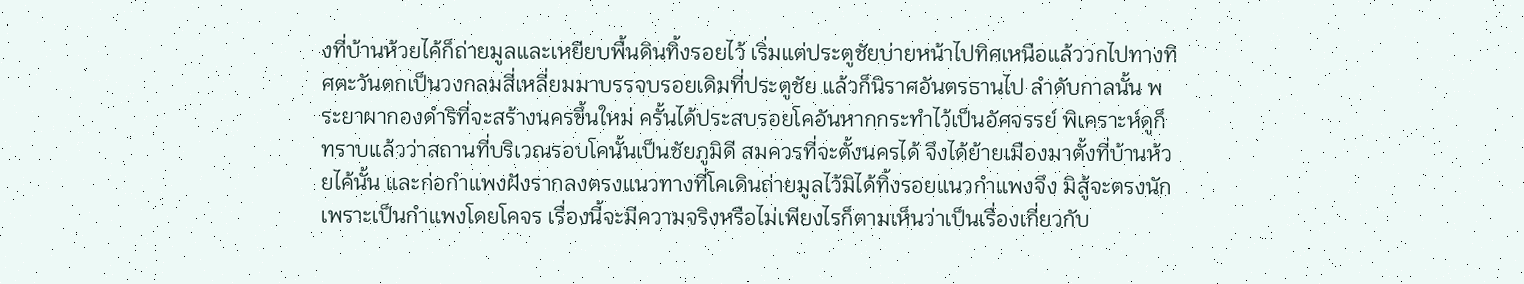งที่บ้านห้วยไค้ก็ถ่ายมูลและเหยียบพื้นดินทิ้งรอยไว้ เริ่มแต่ประตูชัยบ่ายหน้าไปทิศเหนือแล้ววกไปทางทิศตะวันตกเป็นวงกลมสี่เหลี่ยมมาบรรจบรอยเดิมที่ประตูชัย แล้วก็นิราศอันตรธานไป ลำดับกาลนั้น พระยาผากองดำริที่จะสร้างนครขึ้นใหม่ ครั้นได้ประสบรอยโคอันหากกระทำไว้เป็นอัศจรรย์ พิเคราะห์ดูก็ทราบแล้วว่าสถานที่บริเวณรอบโคนั้นเป็นชัยภูมิดี สมควรที่จะตั้งนครได้ จึงได้ย้ายเมืองมาตั้งที่บ้านห้วยไค้นั้น และก่อกำแพงฝังรากลงตรงแนวทางที่โคเดินถ่ายมูลไว้มิได้ทิ้งรอยแนวกำแพงจึง มิสู้จะตรงนัก เพราะเป็นกำแพงโดยโคจร เรื่องนี้จะมีความจริงหรือไม่เพียงไรก็ตามเห็นว่าเป็นเรื่องเกี่ยวกับ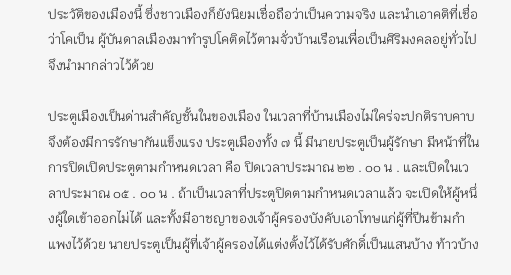ประวัติของเมืองนี้ ซึ่งชาวเมืองก็ยังนิยมเชื่อถือว่าเป็นความจริง และนำเอาคติที่เชื่อว่าโคเป็น ผู้บันดาลเมืองมาทำรูปโคติดไว้ตามจั่วบ้านเรือนเพื่อเป็นศิริมงคลอยู่ทั่วไป จึงนำมากล่าวไว้ด้วย

ประตูเมืองเป็นด่านสำคัญชั้นในของเมือง ในเวลาที่บ้านเมืองไม่ใคร่จะปกติราบคาบจึงต้องมีการรักษากันแข็งแรง ประตูเมืองทั้ง ๗ นี้ มีนายประตูเป็นผู้รักษา มีหน้าที่ในการปิดเปิดประตูตามกำหนดเวลา คือ ปิดเวลาประมาณ ๒๒ . ๐๐ น . และเปิดในเวลาประมาณ ๐๕ . ๐๐ น . ถ้าเป็นเวลาที่ประตูปิดตามกำหนดเวลาแล้ว จะเปิดให้ผู้หนึ่งผู้ใดเข้าออกไม่ได้ และทั้งมีอาชญาของเจ้าผู้ครองบังคับเอาโทษแก่ผู้ที่ปีนข้ามกำแพงไว้ด้วย นายประตูเป็นผู้ที่เจ้าผู้ครองได้แต่งตั้งไว้ได้รับศักดิ์เป็นแสนบ้าง ท้าวบ้าง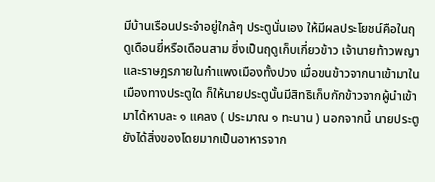มีบ้านเรือนประจำอยู่ใกล้ๆ ประตูนั่นเอง ให้มีผลประโยชน์คือในฤดูเดือนยี่หรือเดือนสาม ซึ่งเป็นฤดูเก็บเกี่ยวข้าว เจ้านายท้าวพญาและราษฎรภายในกำแพงเมืองทั้งปวง เมื่อขนข้าวจากนาเข้ามาในเมืองทางประตูใด ก็ให้นายประตูนั้นมีสิทธิเก็บกักข้าวจากผู้นำเข้ามาได้หาบละ ๑ แคลง ( ประมาณ ๑ ทะนาน ) นอกจากนี้ นายประตูยังได้สิ่งของโดยมากเป็นอาหารจาก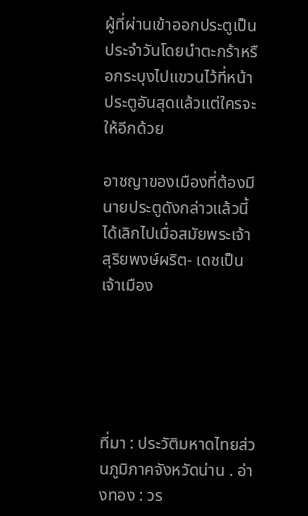ผู้ที่ผ่านเข้าออกประตูเป็นประจำวันโดยนำตะกร้าหรือกระบุงไปแขวนไว้ที่หน้าประตูอันสุดแล้วแต่ใครจะให้อีกด้วย

อาชญาของเมืองที่ต้องมีนายประตูดังกล่าวแล้วนี้ ได้เลิกไปเมื่อสมัยพระเจ้าสุริยพงษ์ผริต- เดชเป็นเจ้าเมือง





ที่มา : ประวัติมหาดไทยส่วนภูมิภาคจังหวัดน่าน . อ่างทอง : วร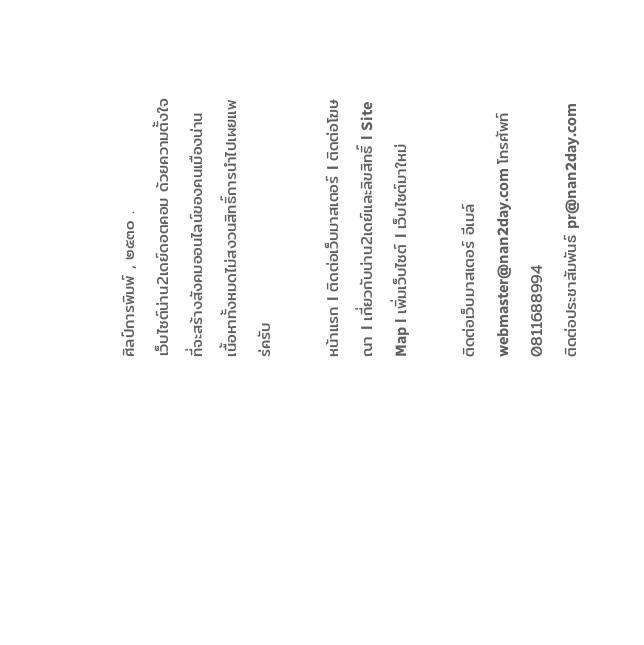ศิลป์การพิมพ์ , ๒๕๓๐ .
เว็บไซต์น่าน2เดย์ดอตคอม ด้วยความตั้งใจที่จะสร้างสังคมออนไลน์ของคนเมืองน่าน เนื้อหาทั้งหมดไม่สงวนสิทธิ์การนำไปเผยแพร่ครับ

หน้าแรก l ติดต่อเว็บมาสเตอร์ l ติดต่อโฆษณา l เกี่ยวกับน่าน2เดย์และลิขสิทธิ์ l Site Map l เพิ่มเว็บไซต์ l เว็บไซต์มาใหม่

ติดต่อเว็บมาสเตอร์ อีเมล์ webmaster@nan2day.com โทรศัพท์ 0811688994
ติดต่อประชาสัมพันธ์ pr@nan2day.com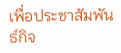เพื่อประชาสัมพันธ์กิจ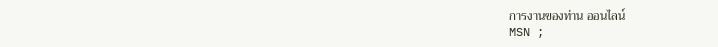การงานของท่าน ออนไลน์
MSN ;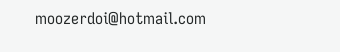moozerdoi@hotmail.com